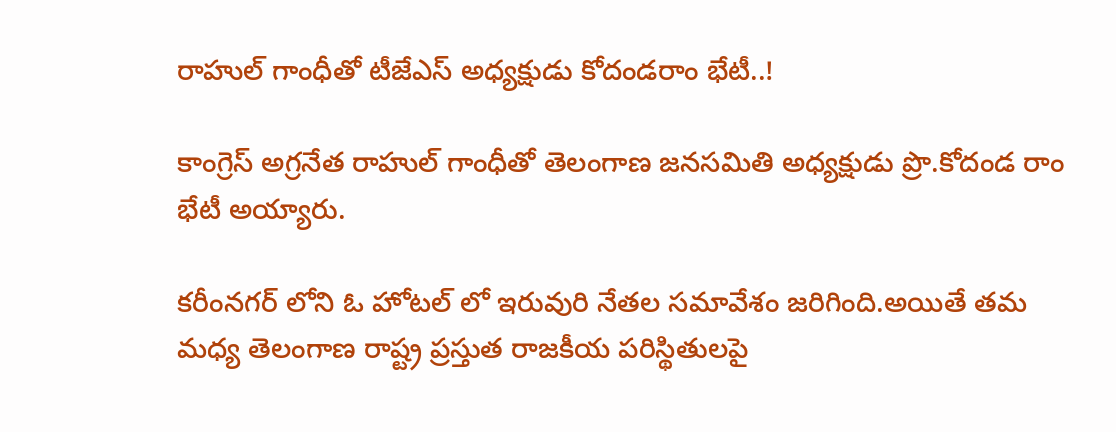రాహుల్ గాంధీతో టీజేఎస్ అధ్యక్షుడు కోదండరాం భేటీ..!

కాంగ్రెస్ అగ్రనేత రాహుల్ గాంధీతో తెలంగాణ జనసమితి అధ్యక్షుడు ప్రొ.కోదండ రాం భేటీ అయ్యారు.

కరీంనగర్ లోని ఓ హోటల్ లో ఇరువురి నేతల సమావేశం జరిగింది.అయితే తమ మధ్య తెలంగాణ రాష్ట్ర ప్రస్తుత రాజకీయ పరిస్థితులపై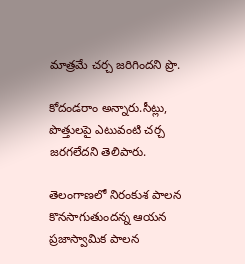మాత్రమే చర్చ జరిగిందని ప్రొ.

కోదండరాం అన్నారు.సీట్లు, పొత్తులపై ఎటువంటి చర్చ జరగలేదని తెలిపారు.

తెలంగాణలో నిరంకుశ పాలన కొనసాగుతుందన్న ఆయన ప్రజాస్వామిక పాలన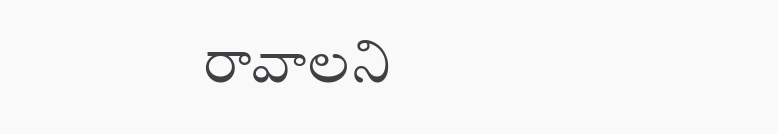రావాలని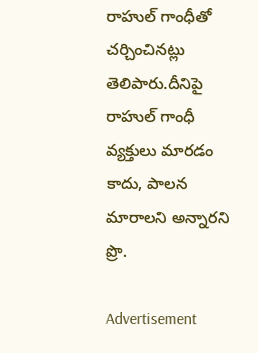రాహుల్ గాంధీతో చర్చించినట్లు తెలిపారు.దీనిపై రాహుల్ గాంధీ వ్యక్తులు మారడం కాదు, పాలన మారాలని అన్నారని ప్రొ.

Advertisement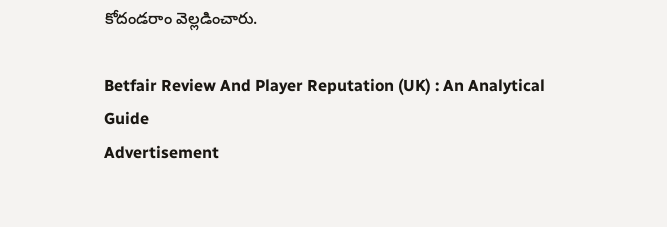కోదండరాం వెల్లడించారు.

Betfair Review And Player Reputation (UK) : An Analytical Guide
Advertisement